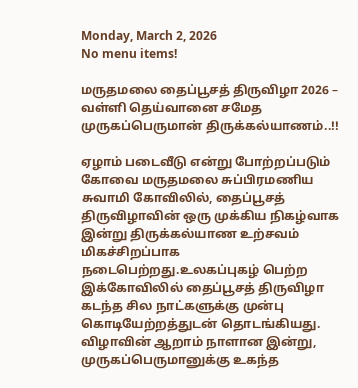Monday, March 2, 2026
No menu items!

மருதமலை தைப்பூசத் திருவிழா 2026 – வள்ளி தெய்வானை சமேத முருகப்பெருமான் திருக்கல்யாணம்..!!

ஏழாம் படைவீடு என்று போற்றப்படும் கோவை மருதமலை சுப்பிரமணிய சுவாமி கோவிலில், தைப்பூசத் திருவிழாவின் ஒரு முக்கிய நிகழ்வாக இன்று திருக்கல்யாண உற்சவம் மிகச்சிறப்பாக நடைபெற்றது.உலகப்புகழ் பெற்ற இக்கோவிலில் தைப்பூசத் திருவிழா கடந்த சில நாட்களுக்கு முன்பு கொடியேற்றத்துடன் தொடங்கியது. விழாவின் ஆறாம் நாளான இன்று, முருகப்பெருமானுக்கு உகந்த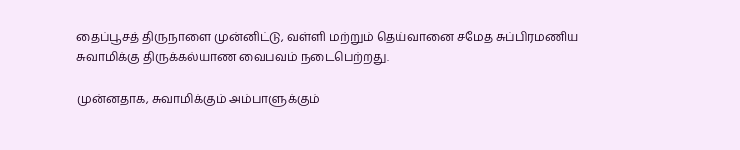தைப்பூசத் திருநாளை முன்னிட்டு, வள்ளி மற்றும் தெய்வானை சமேத சுப்பிரமணிய சுவாமிக்கு திருக்கல்யாண வைபவம் நடைபெற்றது.

முன்னதாக, சுவாமிக்கும் அம்பாளுக்கும்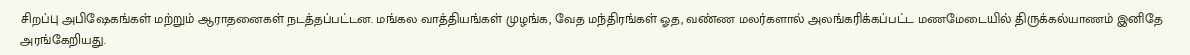சிறப்பு அபிஷேகங்கள் மற்றும் ஆராதனைகள் நடத்தப்பட்டன. மங்கல வாத்தியங்கள் முழங்க, வேத மந்திரங்கள் ஓத, வண்ண மலர்களால் அலங்கரிக்கப்பட்ட மணமேடையில் திருக்கல்யாணம் இனிதே அரங்கேறியது.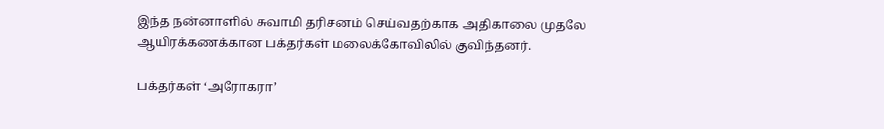இந்த நன்னாளில் சுவாமி தரிசனம் செய்வதற்காக அதிகாலை முதலே ஆயிரக்கணக்கான பக்தர்கள் மலைக்கோவிலில் குவிந்தனர்.

பக்தர்கள் ‘அரோகரா’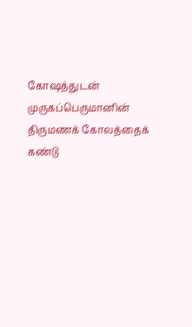கோஷத்துடன் முருகப்பெருமானின் திருமணக் கோலத்தைக் கண்டு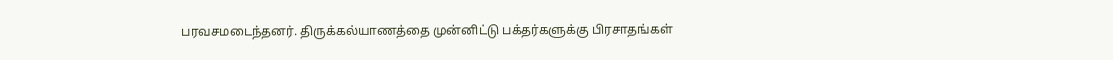பரவசமடைந்தனர். திருக்கல்யாணத்தை முன்னிட்டு பக்தர்களுக்கு பிரசாதங்கள்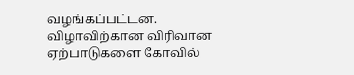வழங்கப்பட்டன. விழாவிற்கான விரிவான ஏற்பாடுகளை கோவில்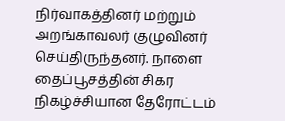நிர்வாகத்தினர் மற்றும் அறங்காவலர் குழுவினர் செய்திருந்தனர். நாளை தைப்பூசத்தின் சிகர நிகழ்ச்சியான தேரோட்டம்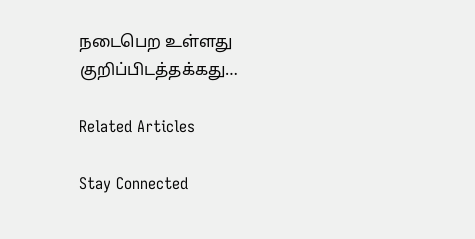நடைபெற உள்ளது குறிப்பிடத்தக்கது…

Related Articles

Stay Connected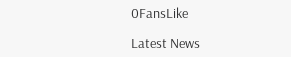0FansLike

Latest News